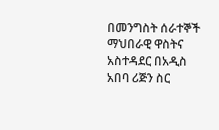በመንግስት ሰራተኞች ማህበራዊ ዋስትና አስተዳደር በአዲስ አበባ ሪጅን ስር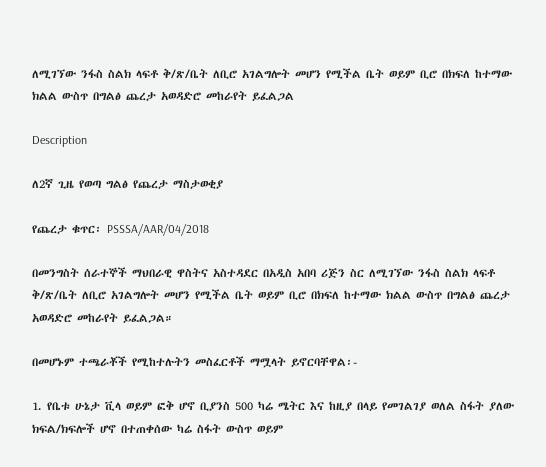ለሚገኘው ንፋስ ስልክ ላፍቶ ቅ/ጽ/ቤት ለቢሮ አገልግሎት መሆን የሚችል ቤት ወይም ቢሮ በክፍለ ከተማው ክልል ውስጥ በግልፅ ጨረታ አወዳድሮ መከራየት ይፈልጋል

Description

ለ2ኛ ጊዜ የወጣ ግልፅ የጨረታ ማስታወቂያ

የጨረታ ቁጥር፡ PSSSA/AAR/04/2018

በመንግስት ሰራተኞች ማህበራዊ ዋስትና አስተዳደር በአዲስ አበባ ሪጅን ስር ለሚገኘው ንፋስ ስልክ ላፍቶ ቅ/ጽ/ቤት ለቢሮ አገልግሎት መሆን የሚችል ቤት ወይም ቢሮ በክፍለ ከተማው ክልል ውስጥ በግልፅ ጨረታ አወዳድሮ መከራየት ይፈልጋል።

በመሆኑም ተጫራቾች የሚከተሉትን መስፈርቶች ማሟላት ይኖርባቸዋል፡-

1. የቤቱ ሁኔታ ቪላ ወይም ፎቅ ሆኖ ቢያንስ 500 ካሬ ሜትር እና ከዚያ በላይ የመገልገያ ወለል ስፋት ያለው ክፍል/ክፍሎች ሆኖ በተጠቀሰው ካሬ ስፋት ውስጥ ወይም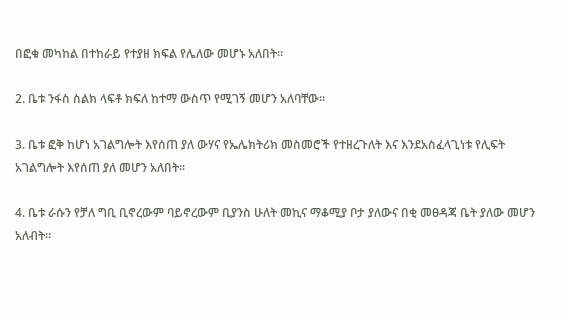በፎቁ መካከል በተከራይ የተያዘ ክፍል የሌለው መሆኑ አለበት።

2. ቤቱ ንፋስ ስልክ ላፍቶ ክፍለ ከተማ ውስጥ የሚገኝ መሆን አለባቸው።

3. ቤቱ ፎቅ ከሆነ አገልግሎት እየሰጠ ያለ ውሃና የኤሌክትሪክ መስመሮች የተዘረጉለት እና እንደአስፈላጊነቱ የሊፍት አገልግሎት እየሰጠ ያለ መሆን አለበት።

4. ቤቱ ራሱን የቻለ ግቢ ቢኖረውም ባይኖረውም ቢያንስ ሁለት መኪና ማቆሚያ ቦታ ያለውና በቂ መፀዳጃ ቤት ያለው መሆን አለብት።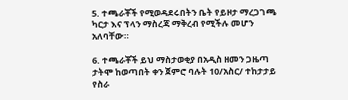5. ተጫራቾች የሚወዳደሩበትን ቤት የይዞታ ማረጋገጫ ካርታ እና ፕላን ማስረጃ ማቅረብ የሚችሉ መሆን አለባቸው።

6. ተጫራቾች ይህ ማስታወቂያ በአዲስ ዘመን ጋዜጣ ታትሞ ከወጣበት ቀን ጀምሮ ባሉት 10/አስር/ ተከታታይ የስራ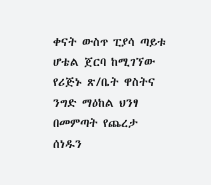ቀናት ውስጥ ፒያሳ ጣይቱ ሆቴል ጀርባ ከሚገኘው የሪጅኑ ጽ/ቤት ዋስትና ንግድ ማዕከል ህንፃ በመምጣት የጨረታ ሰነዱን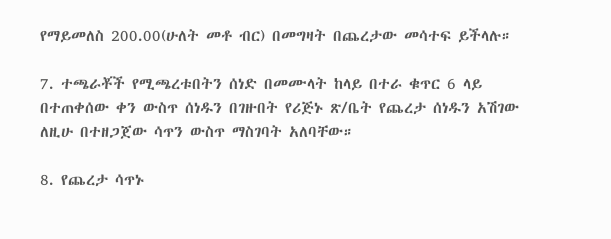የማይመለስ 200.00(ሁለት መቶ ብር) በመግዛት በጨረታው መሳተፍ ይችላሉ።

7. ተጫራቾች የሚጫረቱበትን ሰነድ በመሙላት ከላይ በተራ ቁጥር 6 ላይ በተጠቀሰው ቀን ውስጥ ሰነዱን በገዙበት የሪጅኑ ጽ/ቤት የጨረታ ሰነዱን አሽገው ለዚሁ በተዘጋጀው ሳጥን ውስጥ ማስገባት አለባቸው።

8. የጨረታ ሳጥኑ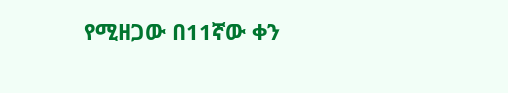የሚዘጋው በ11ኛው ቀን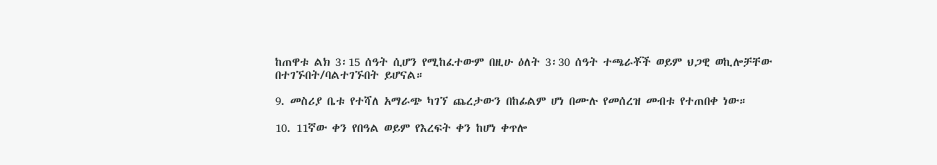ከጠዋቱ ልክ 3፡15 ሰዓት ሲሆን የሚከፈተውም በዚሁ ዕለት 3፡30 ሰዓት ተጫራቾች ወይም ህጋዊ ወኪሎቻቸው በተገኙበት/ባልተገኙበት ይሆናል።

9. መስሪያ ቤቱ የተሻለ አማራጭ ካገኘ ጨረታውን በከፊልም ሆነ በሙሉ የመሰረዝ መብቱ የተጠበቀ ነው።

10. 11ኛው ቀን የበዓል ወይም የእረፍት ቀን ከሆነ ቀጥሎ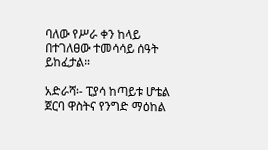ባለው የሥራ ቀን ከላይ በተገለፀው ተመሳሳይ ሰዓት ይከፈታል።

አድራሻ፡- ፒያሳ ከጣይቱ ሆቴል ጀርባ ዋስትና የንግድ ማዕከል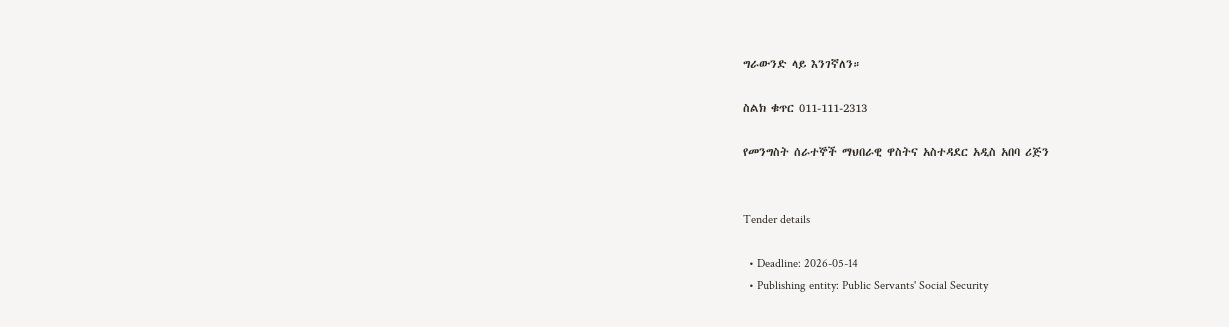ግራውንድ ላይ እንገኛለን።

ስልክ ቁጥር 011-111-2313

የመንግስት ሰራተኞች ማህበራዊ ዋስትና አስተዳደር አዲስ አበባ ሪጅን


Tender details

  • Deadline: 2026-05-14
  • Publishing entity: Public Servants' Social Security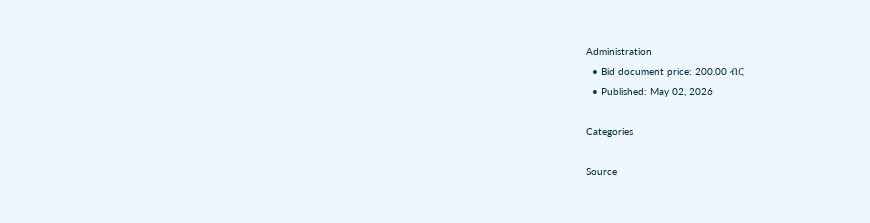Administration
  • Bid document price: 200.00 ብር
  • Published: May 02, 2026

Categories

Source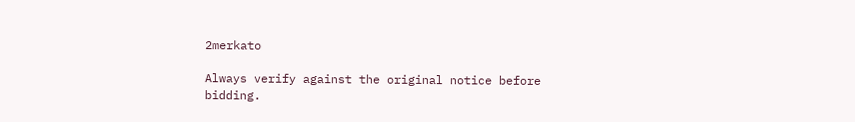2merkato

Always verify against the original notice before bidding.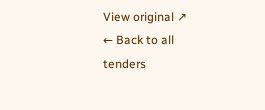View original ↗
← Back to all tenders